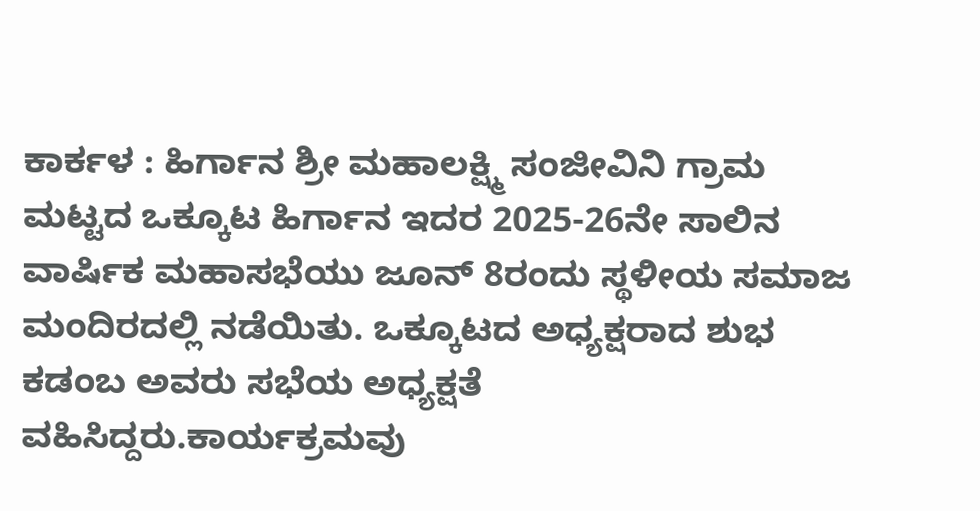ಕಾರ್ಕಳ : ಹಿರ್ಗಾನ ಶ್ರೀ ಮಹಾಲಕ್ಷ್ಮಿ ಸಂಜೀವಿನಿ ಗ್ರಾಮ ಮಟ್ಟದ ಒಕ್ಕೂಟ ಹಿರ್ಗಾನ ಇದರ 2025-26ನೇ ಸಾಲಿನ ವಾರ್ಷಿಕ ಮಹಾಸಭೆಯು ಜೂನ್ 8ರಂದು ಸ್ಥಳೀಯ ಸಮಾಜ ಮಂದಿರದಲ್ಲಿ ನಡೆಯಿತು. ಒಕ್ಕೂಟದ ಅಧ್ಯಕ್ಷರಾದ ಶುಭ ಕಡಂಬ ಅವರು ಸಭೆಯ ಅಧ್ಯಕ್ಷತೆ ವಹಿಸಿದ್ದರು.ಕಾರ್ಯಕ್ರಮವು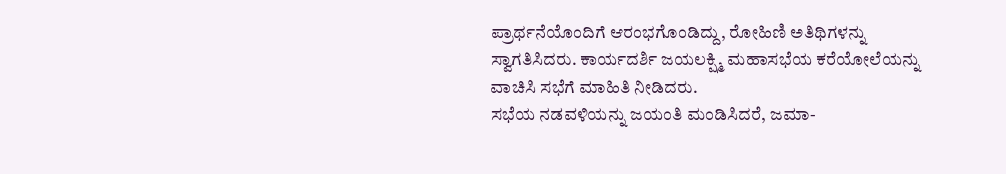ಪ್ರಾರ್ಥನೆಯೊಂದಿಗೆ ಆರಂಭಗೊಂಡಿದ್ದು, ರೋಹಿಣಿ ಅತಿಥಿಗಳನ್ನು ಸ್ವಾಗತಿಸಿದರು. ಕಾರ್ಯದರ್ಶಿ ಜಯಲಕ್ಷ್ಮಿ ಮಹಾಸಭೆಯ ಕರೆಯೋಲೆಯನ್ನು ವಾಚಿಸಿ ಸಭೆಗೆ ಮಾಹಿತಿ ನೀಡಿದರು.
ಸಭೆಯ ನಡವಳಿಯನ್ನು ಜಯಂತಿ ಮಂಡಿಸಿದರೆ, ಜಮಾ-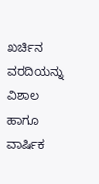ಖರ್ಚಿನ ವರದಿಯನ್ನು ವಿಶಾಲ ಹಾಗೂ ವಾರ್ಷಿಕ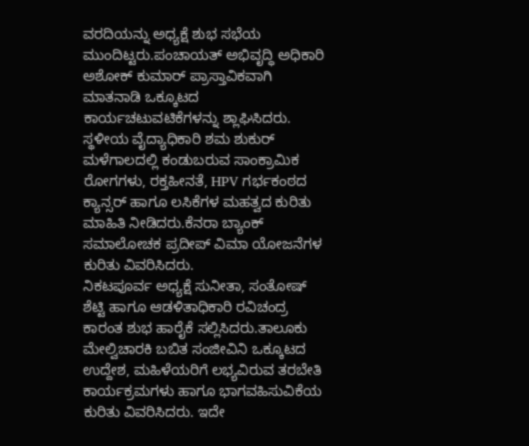ವರದಿಯನ್ನು ಅಧ್ಯಕ್ಷೆ ಶುಭ ಸಭೆಯ ಮುಂದಿಟ್ಟರು.ಪಂಚಾಯತ್ ಅಭಿವೃದ್ಧಿ ಅಧಿಕಾರಿ ಅಶೋಕ್ ಕುಮಾರ್ ಪ್ರಾಸ್ತಾವಿಕವಾಗಿ ಮಾತನಾಡಿ ಒಕ್ಕೂಟದ ಕಾರ್ಯಚಟುವಟಿಕೆಗಳನ್ನು ಶ್ಲಾಘಿಸಿದರು. ಸ್ಥಳೀಯ ವೈದ್ಯಾಧಿಕಾರಿ ಶಮ ಶುಕುರ್ ಮಳೆಗಾಲದಲ್ಲಿ ಕಂಡುಬರುವ ಸಾಂಕ್ರಾಮಿಕ ರೋಗಗಳು, ರಕ್ತಹೀನತೆ, HPV ಗರ್ಭಕಂಠದ ಕ್ಯಾನ್ಸರ್ ಹಾಗೂ ಲಸಿಕೆಗಳ ಮಹತ್ವದ ಕುರಿತು ಮಾಹಿತಿ ನೀಡಿದರು.ಕೆನರಾ ಬ್ಯಾಂಕ್ ಸಮಾಲೋಚಕ ಪ್ರದೀಪ್ ವಿಮಾ ಯೋಜನೆಗಳ ಕುರಿತು ವಿವರಿಸಿದರು.
ನಿಕಟಪೂರ್ವ ಅಧ್ಯಕ್ಷೆ ಸುನೀತಾ, ಸಂತೋಷ್ ಶೆಟ್ಟಿ ಹಾಗೂ ಆಡಳಿತಾಧಿಕಾರಿ ರವಿಚಂದ್ರ ಕಾರಂತ ಶುಭ ಹಾರೈಕೆ ಸಲ್ಲಿಸಿದರು.ತಾಲೂಕು ಮೇಲ್ವಿಚಾರಕಿ ಬಬಿತ ಸಂಜೀವಿನಿ ಒಕ್ಕೂಟದ ಉದ್ದೇಶ, ಮಹಿಳೆಯರಿಗೆ ಲಭ್ಯವಿರುವ ತರಬೇತಿ ಕಾರ್ಯಕ್ರಮಗಳು ಹಾಗೂ ಭಾಗವಹಿಸುವಿಕೆಯ ಕುರಿತು ವಿವರಿಸಿದರು. ಇದೇ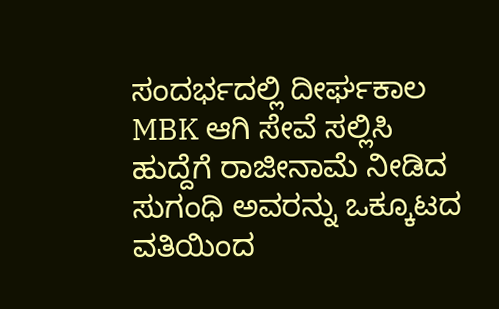ಸಂದರ್ಭದಲ್ಲಿ ದೀರ್ಘಕಾಲ MBK ಆಗಿ ಸೇವೆ ಸಲ್ಲಿಸಿ ಹುದ್ದೆಗೆ ರಾಜೀನಾಮೆ ನೀಡಿದ ಸುಗಂಧಿ ಅವರನ್ನು ಒಕ್ಕೂಟದ ವತಿಯಿಂದ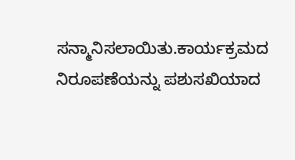ಸನ್ಮಾನಿಸಲಾಯಿತು.ಕಾರ್ಯಕ್ರಮದ ನಿರೂಪಣೆಯನ್ನು ಪಶುಸಖಿಯಾದ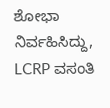ಶೋಭಾ ನಿರ್ವಹಿಸಿದ್ದು, LCRP ವಸಂತಿ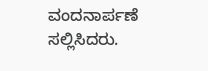ವಂದನಾರ್ಪಣೆ ಸಲ್ಲಿಸಿದರು.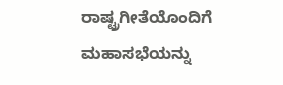ರಾಷ್ಟ್ರಗೀತೆಯೊಂದಿಗೆ ಮಹಾಸಭೆಯನ್ನು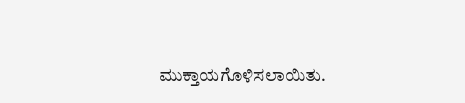ಮುಕ್ತಾಯಗೊಳಿಸಲಾಯಿತು.